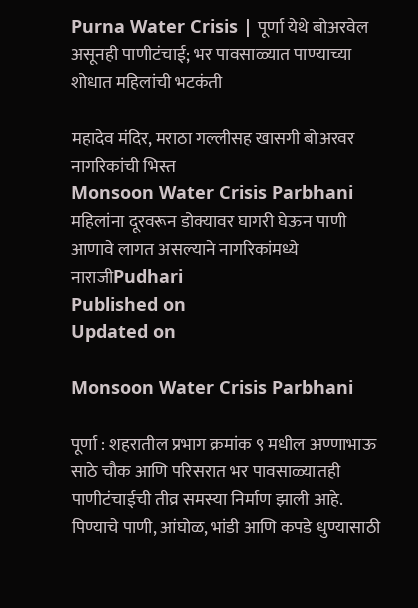Purna Water Crisis | पूर्णा येथे बोअरवेल असूनही पाणीटंचाई; भर पावसाळ्यात पाण्याच्या शोधात महिलांची भटकंती

महादेव मंदिर, मराठा गल्लीसह खासगी बोअरवर नागरिकांची भिस्त
Monsoon Water Crisis Parbhani
महिलांना दूरवरून डोक्यावर घागरी घेऊन पाणी आणावे लागत असल्याने नागरिकांमध्ये नाराजीPudhari
Published on
Updated on

Monsoon Water Crisis Parbhani

पूर्णा : शहरातील प्रभाग क्रमांक ९ मधील अण्णाभाऊ साठे चौक आणि परिसरात भर पावसाळ्यातही पाणीटंचाईची तीव्र समस्या निर्माण झाली आहे. पिण्याचे पाणी, आंघोळ, भांडी आणि कपडे धुण्यासाठी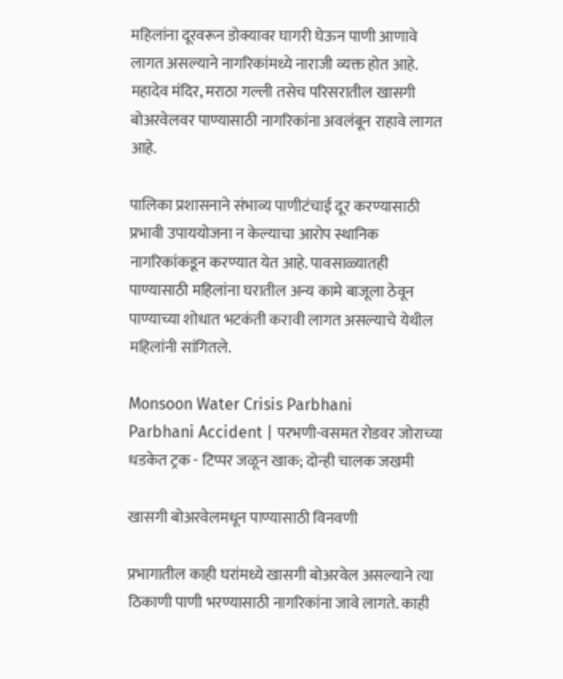महिलांना दूरवरून डोक्यावर घागरी घेऊन पाणी आणावे लागत असल्याने नागरिकांमध्ये नाराजी व्यक्त होत आहे. महादेव मंदिर, मराठा गल्ली तसेच परिसरातील खासगी बोअरवेलवर पाण्यासाठी नागरिकांना अवलंबून राहावे लागत आहे.

पालिका प्रशासनाने संभाव्य पाणीटंचाई दूर करण्यासाठी प्रभावी उपाययोजना न केल्याचा आरोप स्थानिक नागरिकांकडून करण्यात येत आहे. पावसाळ्यातही पाण्यासाठी महिलांना घरातील अन्य कामे बाजूला ठेवून पाण्याच्या शोधात भटकंती करावी लागत असल्याचे येथील महिलांनी सांगितले.

Monsoon Water Crisis Parbhani
Parbhani Accident | परभणी-वसमत रोडवर जोराच्या धडकेत ट्रक - टिप्पर जळून खाक; दोन्ही चालक जखमी

खासगी बोअरवेलमधून पाण्यासाठी विनवणी

प्रभागातील काही घरांमध्ये खासगी बोअरवेल असल्याने त्या ठिकाणी पाणी भरण्यासाठी नागरिकांना जावे लागते. काही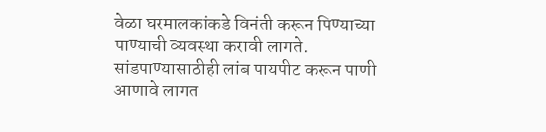वेळा घरमालकांकडे विनंती करून पिण्याच्या पाण्याची व्यवस्था करावी लागते. सांडपाण्यासाठीही लांब पायपीट करून पाणी आणावे लागत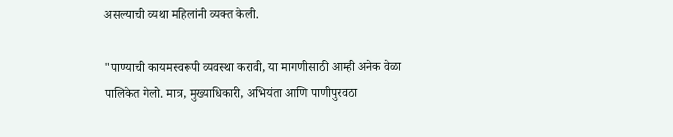असल्याची व्यथा महिलांनी व्यक्त केली.

"पाण्याची कायमस्वरूपी व्यवस्था करावी, या मागणीसाठी आम्ही अनेक वेळा पालिकेत गेलो. मात्र, मुख्याधिकारी, अभियंता आणि पाणीपुरवठा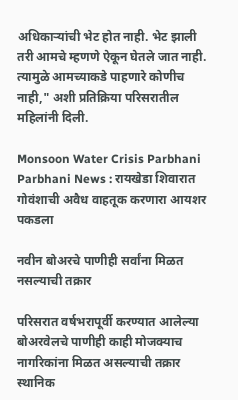अधिकाऱ्यांची भेट होत नाही. भेट झाली तरी आमचे म्हणणे ऐकून घेतले जात नाही. त्यामुळे आमच्याकडे पाहणारे कोणीच नाही," अशी प्रतिक्रिया परिसरातील महिलांनी दिली.

Monsoon Water Crisis Parbhani
Parbhani News : रायखेडा शिवारात गोवंशाची अवैध वाहतूक करणारा आयशर पकडला

नवीन बोअरचे पाणीही सर्वांना मिळत नसल्याची तक्रार

परिसरात वर्षभरापूर्वी करण्यात आलेल्या बोअरवेलचे पाणीही काही मोजक्याच नागरिकांना मिळत असल्याची तक्रार स्थानिक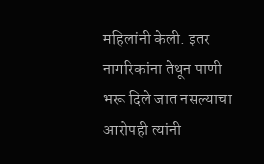महिलांनी केली. इतर नागरिकांना तेथून पाणी भरू दिले जात नसल्याचा आरोपही त्यांनी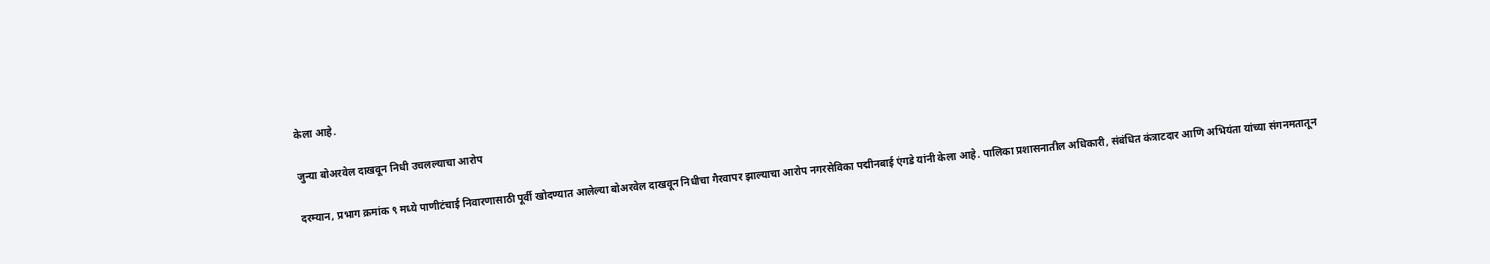केला आहे.

जुन्या बोअरवेल दाखवून निधी उचलल्याचा आरोप

दरम्यान, प्रभाग क्रमांक ९ मध्ये पाणीटंचाई निवारणासाठी पूर्वी खोदण्यात आलेल्या बोअरवेल दाखवून निधीचा गैरवापर झाल्याचा आरोप नगरसेविका पद्मीनबाई एंगडे यांनी केला आहे. पालिका प्रशासनातील अधिकारी, संबंधित कंत्राटदार आणि अभियंता यांच्या संगनमतातून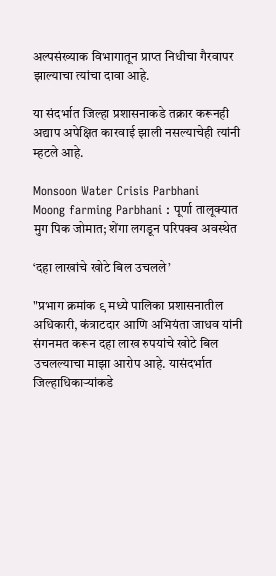अल्पसंख्याक विभागातून प्राप्त निधीचा गैरवापर झाल्याचा त्यांचा दावा आहे.

या संदर्भात जिल्हा प्रशासनाकडे तक्रार करूनही अद्याप अपेक्षित कारवाई झाली नसल्याचेही त्यांनी म्हटले आहे.

Monsoon Water Crisis Parbhani
Moong farming Parbhani : पूर्णा तालूक्यात मुग पिक जोमात; शेंगा लगडून परिपक्व अवस्थेत

‘दहा लाखांचे खोटे बिल उचलले’

"प्रभाग क्रमांक ९ मध्ये पालिका प्रशासनातील अधिकारी, कंत्राटदार आणि अभियंता जाधव यांनी संगनमत करून दहा लाख रुपयांचे खोटे बिल उचलल्याचा माझा आरोप आहे. यासंदर्भात जिल्हाधिकाऱ्यांकडे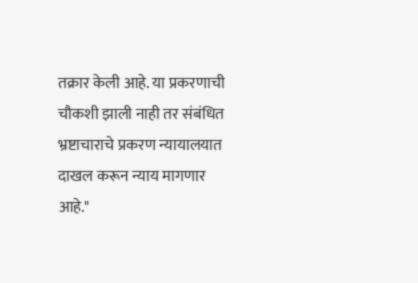तक्रार केली आहे. या प्रकरणाची चौकशी झाली नाही तर संबंधित भ्रष्टाचाराचे प्रकरण न्यायालयात दाखल करून न्याय मागणार आहे."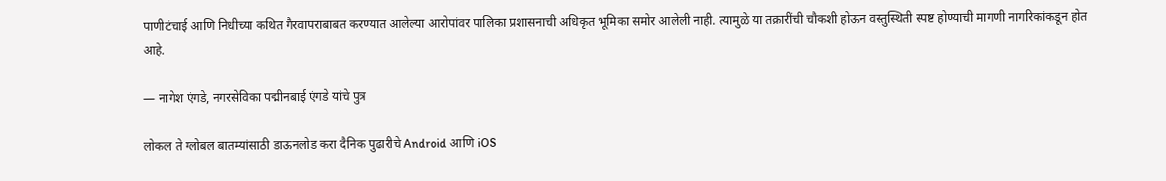पाणीटंचाई आणि निधीच्या कथित गैरवापराबाबत करण्यात आलेल्या आरोपांवर पालिका प्रशासनाची अधिकृत भूमिका समोर आलेली नाही. त्यामुळे या तक्रारींची चौकशी होऊन वस्तुस्थिती स्पष्ट होण्याची मागणी नागरिकांकडून होत आहे.

— नागेश एंगडे, नगरसेविका पद्मीनबाई एंगडे यांचे पुत्र

लोकल ते ग्लोबल बातम्यांसाठी डाऊनलोड करा दैनिक पुढारीचे Android आणि iOS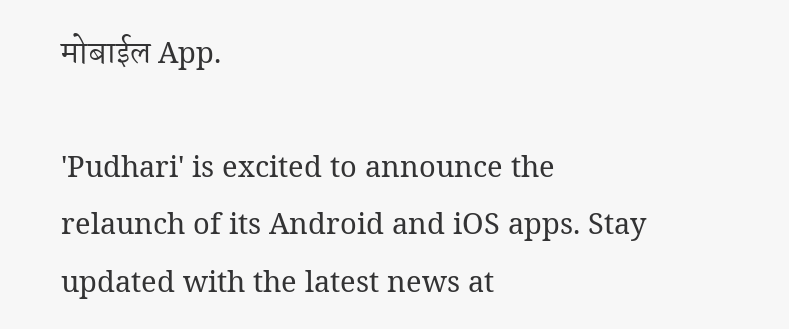मोबाईल App.

'Pudhari' is excited to announce the relaunch of its Android and iOS apps. Stay updated with the latest news at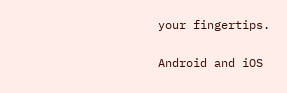your fingertips.

Android and iOS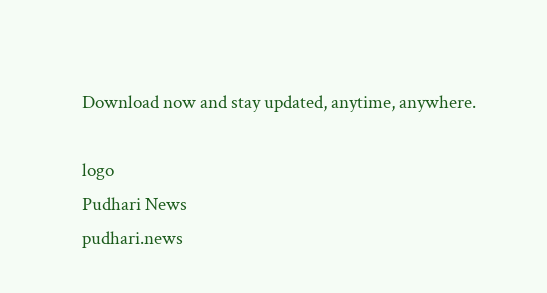Download now and stay updated, anytime, anywhere.

logo
Pudhari News
pudhari.news